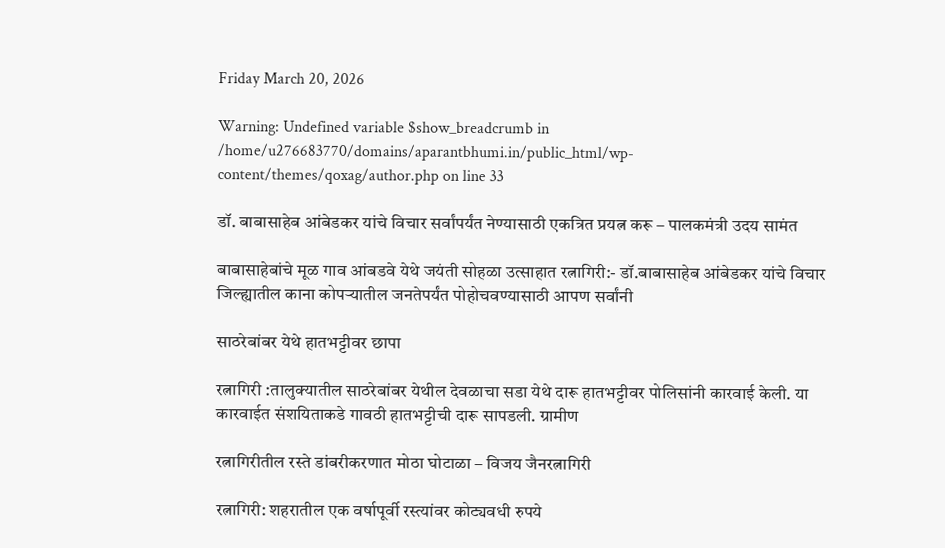Friday March 20, 2026

Warning: Undefined variable $show_breadcrumb in /home/u276683770/domains/aparantbhumi.in/public_html/wp-content/themes/qoxag/author.php on line 33

डॉ. बाबासाहेब आंबेडकर यांचे विचार सर्वांपर्यंत नेण्यासाठी एकत्रित प्रयत्न करू – पालकमंत्री उदय सामंत

बाबासाहेबांचे मूळ गाव आंबडवे येथे जयंती सोहळा उत्साहात रत्नागिरी:- डॉ.बाबासाहेब आंबेडकर यांचे विचार जिल्ह्यातील काना कोपऱ्यातील जनतेपर्यंत पोहोचवण्यासाठी आपण सर्वांनी

साठरेबांबर येथे हातभट्टीवर छापा

रत्नागिरी :तालुक्यातील साठरेबांबर येथील देवळाचा सडा येथे दारू हातभट्टीवर पोलिसांनी कारवाई केली. या कारवाईत संशयिताकडे गावठी हातभट्टीची दारू सापडली. ग्रामीण

रत्नागिरीतील रस्ते डांबरीकरणात मोठा घोटाळा – विजय जैनरत्नागिरी

रत्नागिरी: शहरातील एक वर्षापूर्वी रस्त्यांवर कोट्यवधी रुपये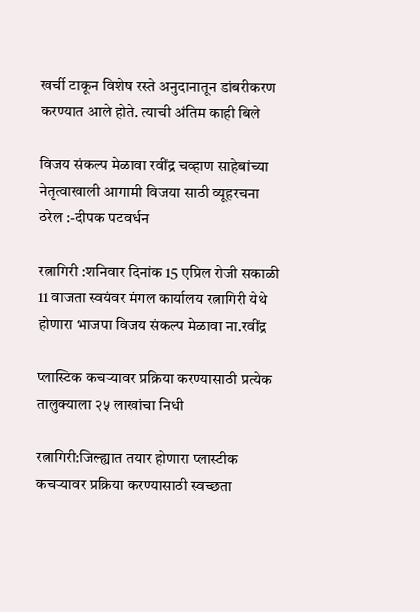खर्ची टाकून विशेष रस्ते अनुदानातून डांबरीकरण करण्यात आले होते. त्याची अंतिम काही बिले

विजय संकल्प मेळावा रवींद्र चव्हाण साहेबांच्या नेतृत्वाखाली आगामी विजया साठी व्यूहरचना ठरेल :-दीपक पटवर्धन

रत्नागिरी :शनिवार दिनांक 15 एप्रिल रोजी सकाळी 11 वाजता स्वयंवर मंगल कार्यालय रत्नागिरी येथे होणारा भाजपा विजय संकल्प मेळावा ना.रवींद्र

प्लास्टिक कचऱ्यावर प्रक्रिया करण्यासाठी प्रत्येक तालुक्याला २५ लाखांचा निधी

रत्नागिरी:जिल्ह्यात तयार होणारा प्लास्टीक कचर्‍यावर प्रक्रिया करण्यासाठी स्वच्छता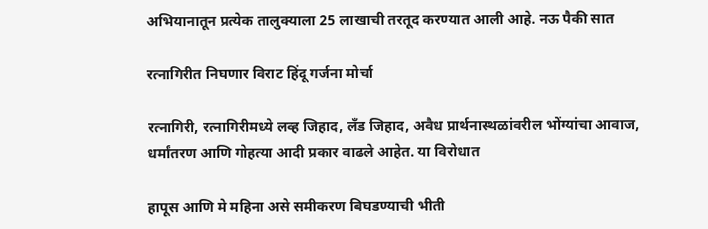अभियानातून प्रत्येक तालुक्याला 25 लाखाची तरतूद करण्यात आली आहे. नऊ पैकी सात

रत्नागिरीत निघणार विराट हिंदू गर्जना मोर्चा

रत्नागिरी, रत्नागिरीमध्ये लव्ह जिहाद, लॅंड जिहाद, अवैध प्रार्थनास्थळांवरील भोंग्यांचा आवाज, धर्मांतरण आणि गोहत्या आदी प्रकार वाढले आहेत. या विरोधात

हापूस आणि मे महिना असे समीकरण बिघडण्याची भीती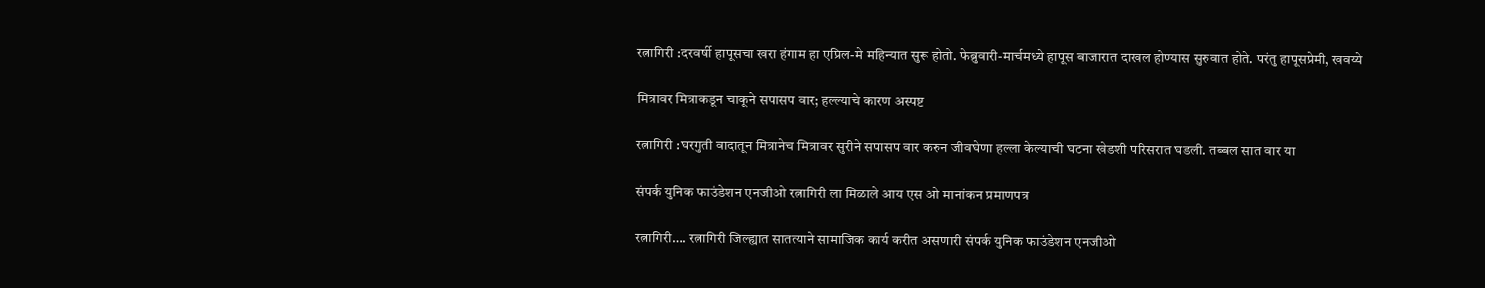रत्नागिरी :दरवर्षी हापूसचा खरा हंगाम हा एप्रिल-मे महिन्यात सुरू होतो. फेब्रुवारी-मार्चमध्ये हापूस बाजारात दाखल होण्यास सुरुवात होते. परंतु हापूसप्रेमी, खवय्ये

मित्रावर मित्राकडून चाकूने सपासप वार; हल्ल्याचे कारण अस्पष्ट

रत्नागिरी :घरगुती वादातून मित्रानेच मित्रावर सुरीने सपासप वार करुन जीवघेणा हल्ला केल्याची घटना खेडशी परिसरात घडली. तब्बल सात वार या

संपर्क युनिक फाउंडेशन एनजीओ रत्नागिरी ला मिळाले आय एस ओ मानांकन प्रमाणपत्र

रत्नागिरी…. रत्नागिरी जिल्ह्यात सातत्याने सामाजिक कार्य करीत असणारी संपर्क युनिक फाउंडेशन एनजीओ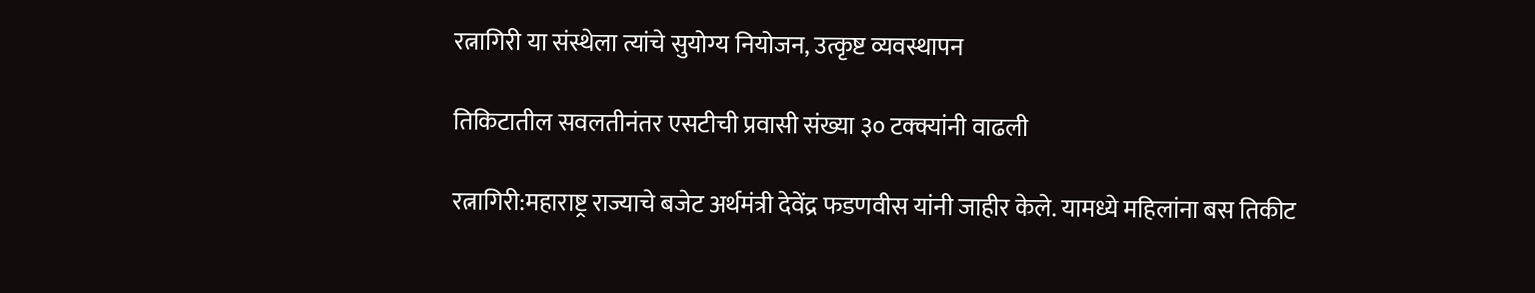रत्नागिरी या संस्थेला त्यांचे सुयोग्य नियोजन, उत्कृष्ट व्यवस्थापन

तिकिटातील सवलतीनंतर एसटीची प्रवासी संख्या ३० टक्क्यांनी वाढली

रत्नागिरी:महाराष्ट्र राज्याचे बजेट अर्थमंत्री देवेंद्र फडणवीस यांनी जाहीर केले. यामध्ये महिलांना बस तिकीट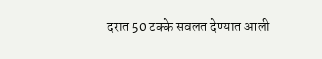दरात 50 टक्के सवलत देण्यात आली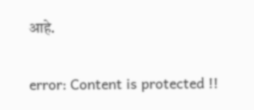आहे.

error: Content is protected !!